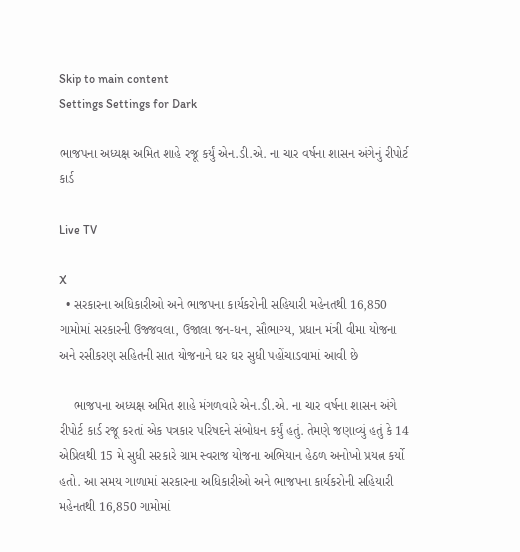Skip to main content
Settings Settings for Dark

ભાજપના અધ્યક્ષ અમિત શાહે રજૂ કર્યું એન.ડી.એ. ના ચાર વર્ષના શાસન અંગેનું રીપોર્ટ કાર્ડ

Live TV

X
  • સરકારના અધિકારીઓ અને ભાજપના કાર્યકરોની સહિયારી મહેનતથી 16,850 ગામોમાં સરકારની ઉજ્જવલા, ઉજાલા જન-ધન, સૌભાગ્ય, પ્રધાન મંત્રી વીમા યોજના અને રસીકરણ સહિતની સાત યોજનાને ઘર ઘર સુધી પહોંચાડવામાં આવી છે

    ભાજપના અધ્યક્ષ અમિત શાહે મંગળવારે એન.ડી.એ. ના ચાર વર્ષના શાસન અંગે રીપોર્ટ કાર્ડ રજૂ કરતાં એક પત્રકાર પરિષદને સંબોધન કર્યું હતું. તેમણે જણાવ્યું હતું કે 14 એપ્રિલથી 15 મે સુધી સરકારે ગ્રામ સ્વરાજ યોજના અભિયાન હેઠળ અનોખો પ્રયત્ન કર્યો હતો. આ સમય ગાળામાં સરકારના અધિકારીઓ અને ભાજપના કાર્યકરોની સહિયારી મહેનતથી 16,850 ગામોમાં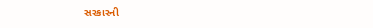સરકારની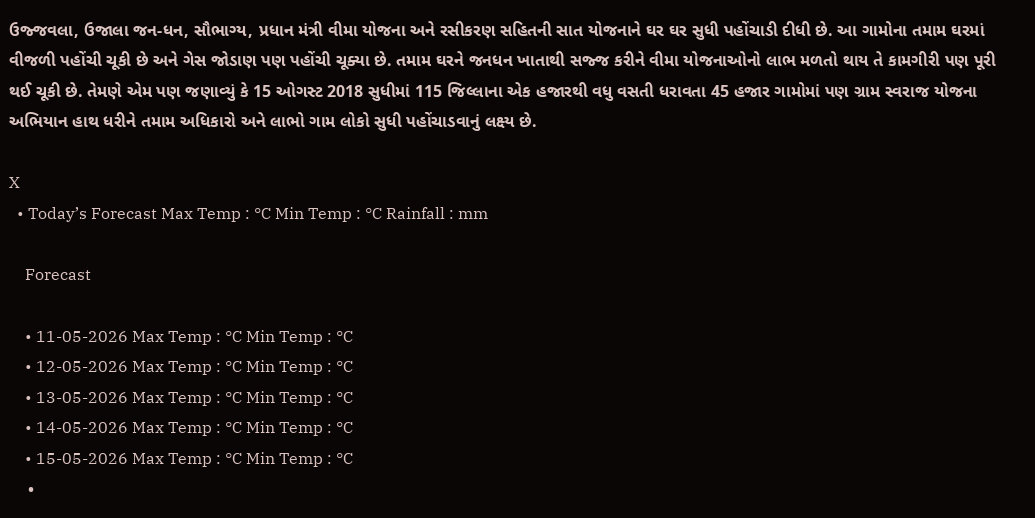ઉજ્જવલા, ઉજાલા જન-ધન, સૌભાગ્ય, પ્રધાન મંત્રી વીમા યોજના અને રસીકરણ સહિતની સાત યોજનાને ઘર ઘર સુધી પહોંચાડી દીધી છે. આ ગામોના તમામ ઘરમાં વીજળી પહોંચી ચૂકી છે અને ગેસ જોડાણ પણ પહોંચી ચૂક્યા છે. તમામ ઘરને જનધન ખાતાથી સજ્જ કરીને વીમા યોજનાઓનો લાભ મળતો થાય તે કામગીરી પણ પૂરી થઈ ચૂકી છે. તેમણે એમ પણ જણાવ્યું કે 15 ઓગસ્ટ 2018 સુધીમાં 115 જિલ્લાના એક હજારથી વધુ વસતી ધરાવતા 45 હજાર ગામોમાં પણ ગ્રામ સ્વરાજ યોજના અભિયાન હાથ ધરીને તમામ અધિકારો અને લાભો ગામ લોકો સુધી પહોંચાડવાનું લક્ષ્ય છે.

X
  • Today’s Forecast Max Temp : °C Min Temp : °C Rainfall : mm

    Forecast

    • 11-05-2026 Max Temp : °C Min Temp : °C
    • 12-05-2026 Max Temp : °C Min Temp : °C
    • 13-05-2026 Max Temp : °C Min Temp : °C
    • 14-05-2026 Max Temp : °C Min Temp : °C
    • 15-05-2026 Max Temp : °C Min Temp : °C
    •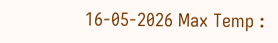16-05-2026 Max Temp :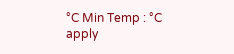°C Min Temp : °C
apply